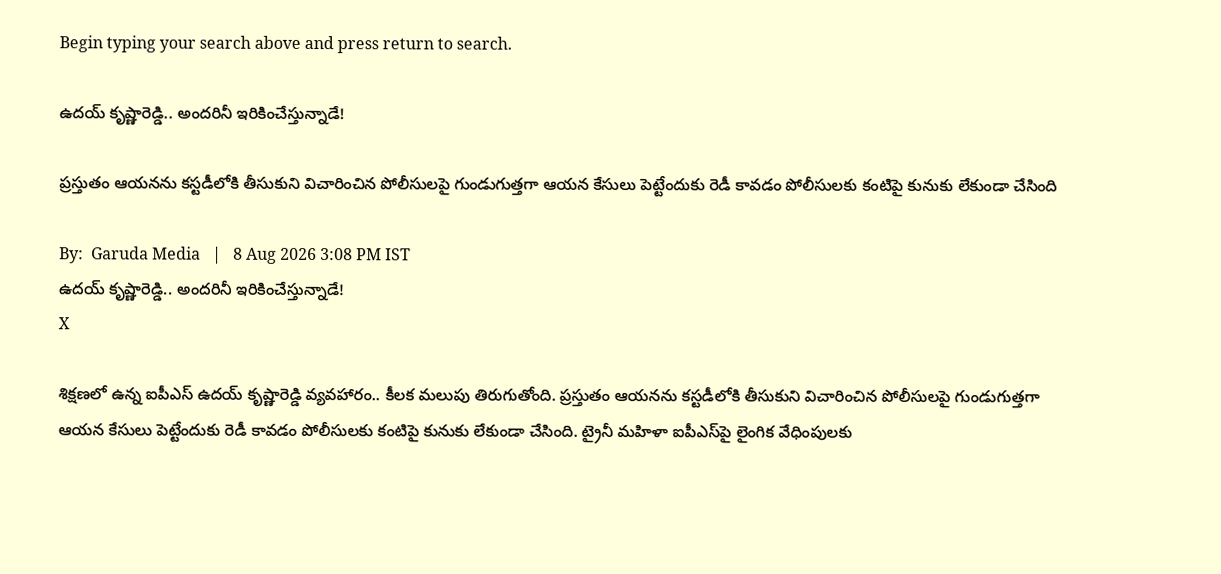Begin typing your search above and press return to search.

ఉద‌య్ కృష్ణారెడ్డి.. అంద‌రినీ ఇరికించేస్తున్నాడే!

ప్ర‌స్తుతం ఆయ‌న‌ను క‌స్ట‌డీలోకి తీసుకుని విచారించిన పోలీసుల‌పై గుండుగుత్త‌గా ఆయ‌న కేసులు పెట్టేందుకు రెడీ కావ‌డం పోలీసులకు కంటిపై కునుకు లేకుండా చేసింది

By:  Garuda Media   |   8 Aug 2026 3:08 PM IST
ఉద‌య్ కృష్ణారెడ్డి.. అంద‌రినీ ఇరికించేస్తున్నాడే!
X

శిక్ష‌ణ‌లో ఉన్న ఐపీఎస్ ఉద‌య్ కృష్ణారెడ్డి వ్య‌వ‌హారం.. కీల‌క మ‌లుపు తిరుగుతోంది. ప్ర‌స్తుతం ఆయ‌న‌ను క‌స్ట‌డీలోకి తీసుకుని విచారించిన పోలీసుల‌పై గుండుగుత్త‌గా ఆయ‌న కేసులు పెట్టేందుకు రెడీ కావ‌డం పోలీసులకు కంటిపై కునుకు లేకుండా చేసింది. ట్రైనీ మ‌హిళా ఐపీఎస్‌పై లైంగిక వేధింపుల‌కు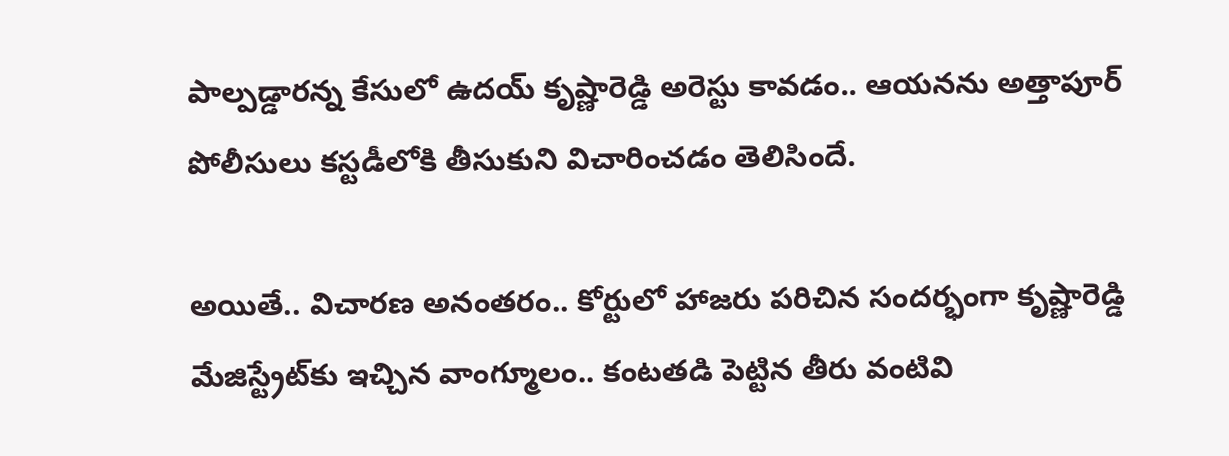పాల్ప‌డ్డార‌న్న కేసులో ఉద‌య్ కృష్ణారెడ్డి అరెస్టు కావ‌డం.. ఆయ‌న‌ను అత్తాపూర్ పోలీసులు క‌స్ట‌డీలోకి తీసుకుని విచారించ‌డం తెలిసిందే.

అయితే.. విచార‌ణ అనంత‌రం.. కోర్టులో హాజ‌రు ప‌రిచిన సంద‌ర్భంగా కృష్ణారెడ్డి మేజిస్ట్రేట్‌కు ఇచ్చిన వాంగ్మూలం.. కంట‌త‌డి పెట్టిన తీరు వంటివి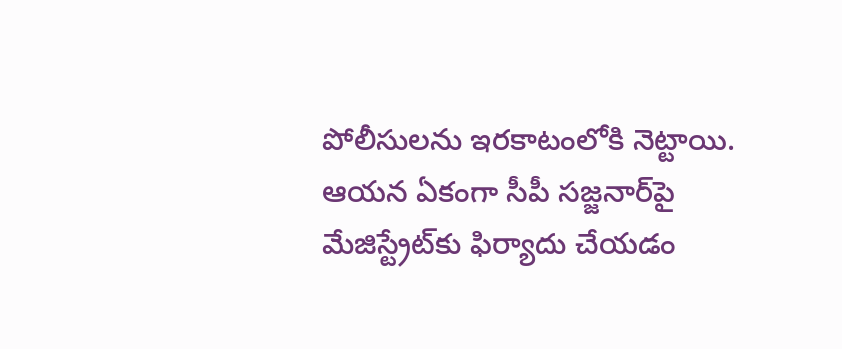పోలీసులను ఇర‌కాటంలోకి నెట్టాయి. ఆయ‌న ఏకంగా సీపీ సజ్జనార్‌పై మేజిస్ట్రేట్‌కు ఫిర్యాదు చేయ‌డం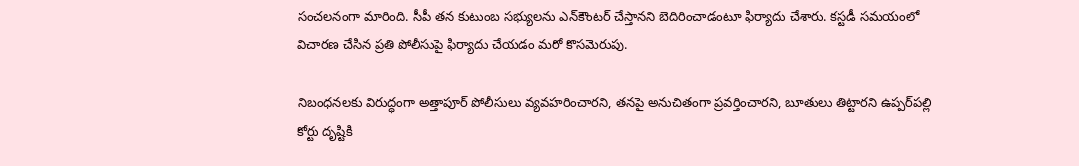సంచ‌ల‌నంగా మారింది. సీపీ తన కుటుంబ సభ్యులను ఎన్‌కౌంటర్ చేస్తానని బెదిరించాడంటూ ఫిర్యాదు చేశారు. కస్టడీ సమయంలో విచారణ చేసిన ప్రతి పోలీసుపై ఫిర్యాదు చేయ‌డం మ‌రో కొస‌మెరుపు.

నిబంధనలకు విరుద్ధంగా అత్తాపూర్ పోలీసులు వ్యవహరించారని, తనపై అనుచితంగా ప్రవర్తించారని, బూతులు తిట్టారని ఉప్పర్‌పల్లి కోర్టు దృష్టికి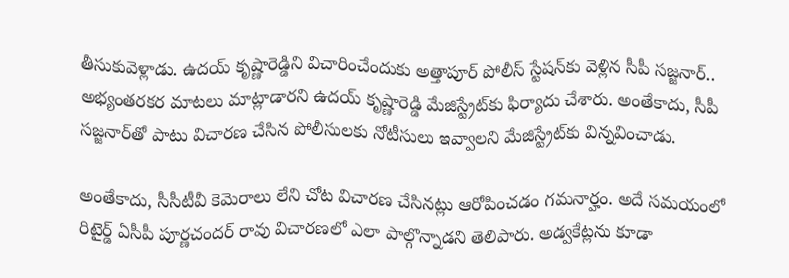తీసుకువెళ్లాడు. ఉదయ్ కృష్ణారెడ్డిని విచారించేందుకు అత్తాపూర్ పోలీస్ స్టేషన్‌కు వెళ్లిన సీపీ సజ్జనార్.. అభ్యంతరకర మాటలు మాట్లాడారని ఉదయ్ కృష్ణారెడ్డి మేజిస్ట్రేట్‌కు ఫిర్యాదు చేశారు. అంతేకాదు, సీపీ సజ్జనార్‌తో పాటు విచారణ చేసిన పోలీసులకు నోటీసులు ఇవ్వాలని మేజిస్ట్రేట్‌కు విన్న‌వించాడు.

అంతేకాదు, సీసీటీవీ కెమెరాలు లేని చోట విచారణ చేసినట్లు ఆరోపించ‌డం గ‌మ‌నార్హం. అదే స‌మ‌యంలో రిటైర్డ్ ఏసీపీ పూర్ణచందర్ రావు విచారణలో ఎలా పాల్గొన్నాడ‌ని తెలిపారు. అడ్వకేట్లను కూడా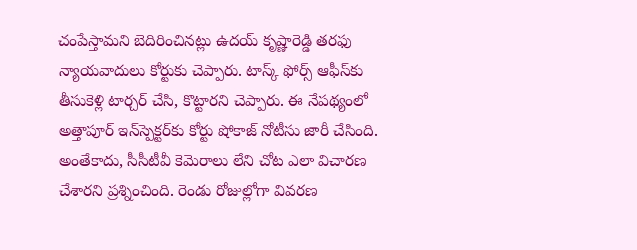చంపేస్తామని బెదిరించినట్లు ఉదయ్ కృష్ణారెడ్డి త‌ర‌ఫు న్యాయ‌వాదులు కోర్టుకు చెప్పారు. టాస్క్ ఫోర్స్ ఆఫీస్‌కు తీసుకెళ్లి టార్చర్ చేసి, కొట్టారని చెప్పారు. ఈ నేప‌థ్యంలో అత్తాపూర్ ఇన్‌స్పెక్టర్‌కు కోర్టు షోకాజ్ నోటీసు జారీ చేసింది. అంతేకాదు, సీసీటీవీ కెమెరాలు లేని చోట ఎలా విచారణ చేశారని ప్ర‌శ్నించింది. రెండు రోజుల్లోగా వివరణ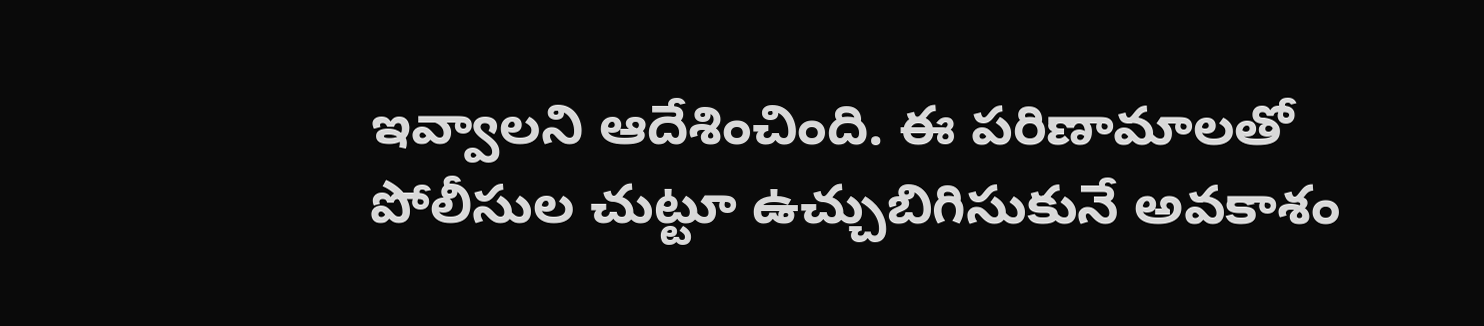ఇవ్వాలని ఆదేశించింది. ఈ ప‌రిణామాల‌తో పోలీసుల చుట్టూ ఉచ్చుబిగిసుకునే అవ‌కాశం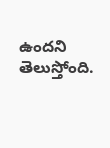ఉంద‌ని తెలుస్తోంది.